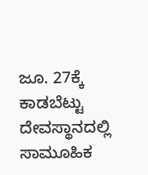ಜೂ. 27ಕ್ಕೆ ಕಾಡಬೆಟ್ಟು ದೇವಸ್ಥಾನದಲ್ಲಿ ಸಾಮೂಹಿಕ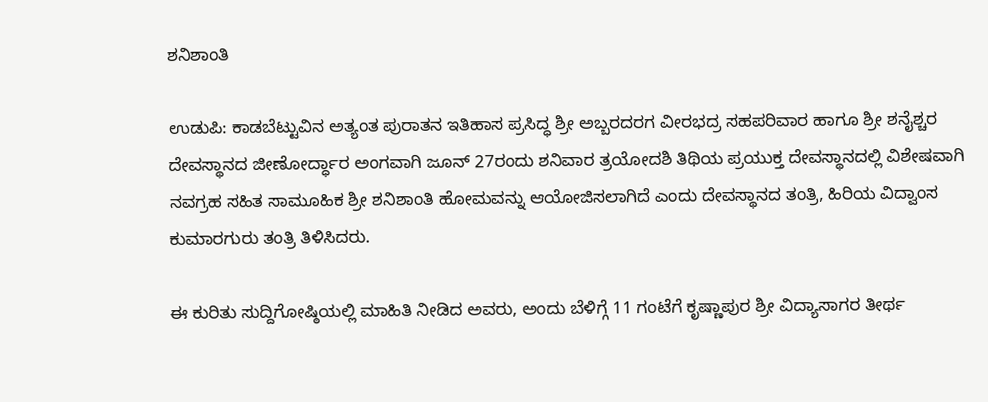ಶನಿಶಾಂತಿ

ಉಡುಪಿ: ಕಾಡಬೆಟ್ಟುವಿನ ಅತ್ಯಂತ ಪುರಾತನ ಇತಿಹಾಸ ಪ್ರಸಿದ್ಧ ಶ್ರೀ ಅಬ್ಬರದರಗ ವೀರಭದ್ರ ಸಹಪರಿವಾರ ಹಾಗೂ ಶ್ರೀ ಶನೈಶ್ಚರ ದೇವಸ್ಥಾನದ ಜೀಣೋರ್ದ್ಧಾರ ಅಂಗವಾಗಿ ಜೂನ್ 27ರಂದು ಶನಿವಾರ ತ್ರಯೋದಶಿ ತಿಥಿಯ ಪ್ರಯುಕ್ತ ದೇವಸ್ಥಾನದಲ್ಲಿ ವಿಶೇಷವಾಗಿ ನವಗ್ರಹ ಸಹಿತ ಸಾಮೂಹಿಕ ಶ್ರೀ ಶನಿಶಾಂತಿ ಹೋಮವನ್ನು ಆಯೋಜಿಸಲಾಗಿದೆ ಎಂದು ದೇವಸ್ಥಾನದ ತಂತ್ರಿ, ಹಿರಿಯ ವಿದ್ವಾಂಸ ಕುಮಾರಗುರು ತಂತ್ರಿ ತಿಳಿಸಿದರು.

ಈ‌ ಕುರಿತು ಸುದ್ದಿಗೋಷ್ಠಿಯಲ್ಲಿ ಮಾಹಿತಿ ನೀಡಿದ ಅವರು, ಅಂದು ಬೆಳಿಗ್ಗೆ 11 ಗಂಟೆಗೆ ಕೃಷ್ಣಾಪುರ ಶ್ರೀ ವಿದ್ಯಾಸಾಗರ ತೀರ್ಥ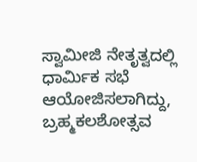ಸ್ವಾಮೀಜಿ ನೇತೃತ್ವದಲ್ಲಿ ಧಾರ್ಮಿಕ ಸಭೆ ಆಯೋಜಿಸಲಾಗಿದ್ದು, ಬ್ರಹ್ಮಕಲಶೋತ್ಸವ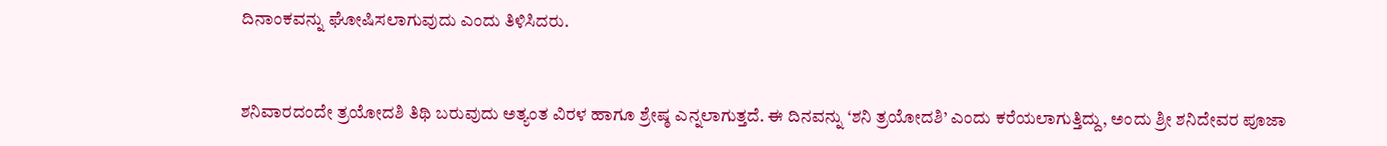ದಿನಾಂಕವನ್ನು ಘೋಷಿಸಲಾಗುವುದು ಎಂದು ತಿಳಿಸಿದರು.


ಶನಿವಾರದಂದೇ ತ್ರಯೋದಶಿ ತಿಥಿ ಬರುವುದು ಅತ್ಯಂತ ವಿರಳ ಹಾಗೂ ಶ್ರೇಷ್ಠ ಎನ್ನಲಾಗುತ್ತದೆ. ಈ ದಿನವನ್ನು ‘ಶನಿ ತ್ರಯೋದಶಿ’ ಎಂದು ಕರೆಯಲಾಗುತ್ತಿದ್ದು, ಅಂದು ಶ್ರೀ ಶನಿದೇವರ ಪೂಜಾ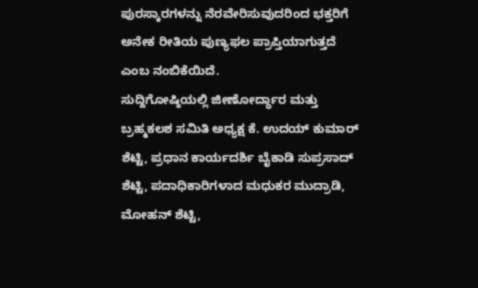ಪುರಸ್ಕಾರಗಳನ್ನು ನೆರವೇರಿಸುವುದರಿಂದ ಭಕ್ತರಿಗೆ ಅನೇಕ ರೀತಿಯ ಪುಣ್ಯಫಲ ಪ್ರಾಪ್ತಿಯಾಗುತ್ತದೆ ಎಂಬ ನಂಬಿಕೆಯಿದೆ.
ಸುದ್ದಿಗೋಷ್ಠಿಯಲ್ಲಿ ಜೀಣೋರ್ದ್ಧಾರ ಮತ್ತು ಬ್ರಹ್ಮಕಲಶ ಸಮಿತಿ ಅಧ್ಯಕ್ಷ ಕೆ. ಉದಯ್ ಕುಮಾರ್ ಶೆಟ್ಟಿ, ಪ್ರಧಾನ ಕಾರ್ಯದರ್ಶಿ ಬೈಕಾಡಿ ಸುಪ್ರಸಾದ್ ಶೆಟ್ಟಿ, ಪದಾಧಿಕಾರಿಗಳಾದ ಮಧುಕರ ಮುದ್ರಾಡಿ, ಮೋಹನ್ ಶೆಟ್ಟಿ,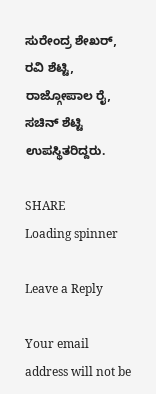ಸುರೇಂದ್ರ ಶೇಖರ್, ರವಿ ಶೆಟ್ಟಿ, ರಾಜ್ಗೋಪಾಲ ರೈ, ಸಚಿನ್ ಶೆಟ್ಟಿ ಉಪಸ್ಥಿತರಿದ್ದರು.

SHARE
Loading spinner

Leave a Reply

Your email address will not be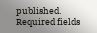published. Required fields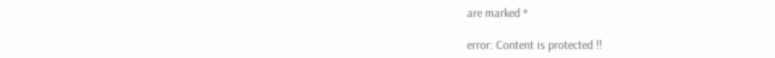are marked *

error: Content is protected !!